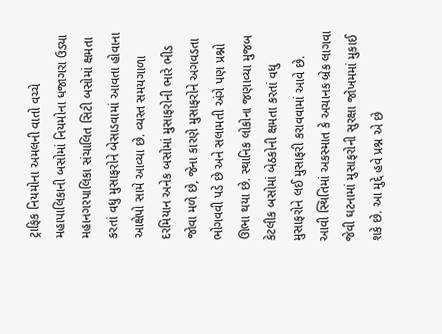ટ્રાફિક નિયમોના અમલની વાતો વચ્ચે મહાપાલિકાની બસોમાં નિયમોના ધજાગરા ઉડ્યા
મહાનગરપાલિકા સંચાલિત સિટી બસોમાં ક્ષમતા કરતાં વધુ મુસાફરોને બેસાડવામાં આવતા હોવાના આક્ષેપો સામે આવ્યા છે. વ્યસ્ત સમયગાળા દરમિયાન અનેક બસોમાં મુસાફરોની ભારે ભીડ જોવા મળે છે, જેના કારણે મુસાફરોને અગવડતા ભોગવવી પડે છે અને સલામતી અંગે પણ પ્રશ્નો ઊભા થયા છે. સ્થાનિક લોકોના જણાવ્યા મુજબ કેટલીક બસોમાં બેઠકોની ક્ષમતા કરતાં વધુ મુસાફરોને લઈ મુસાફરી કરાવવામાં આવે છે. આવી સ્થિતિમાં અકસ્માત કે અચાનક બ્રેક લાગવા જેવી ઘટનામાં મુસાફરોની સુરક્ષા જોખમમાં મુકાઈ શકે છે. આ મુદ્દે હવે પ્રશ્ન એ છે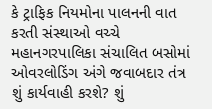કે ટ્રાફિક નિયમોના પાલનની વાત કરતી સંસ્થાઓ વચ્ચે મહાનગરપાલિકા સંચાલિત બસોમાં ઓવરલોડિંગ અંગે જવાબદાર તંત્ર શું કાર્યવાહી કરશે? શું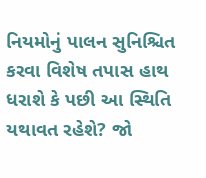નિયમોનું પાલન સુનિશ્ચિત કરવા વિશેષ તપાસ હાથ ધરાશે કે પછી આ સ્થિતિ યથાવત રહેશે? જો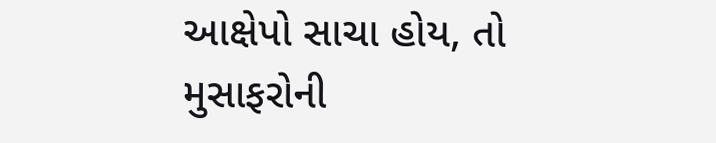આક્ષેપો સાચા હોય, તો મુસાફરોની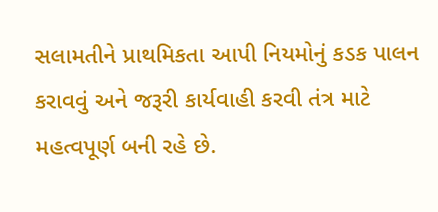સલામતીને પ્રાથમિકતા આપી નિયમોનું કડક પાલન કરાવવું અને જરૂરી કાર્યવાહી કરવી તંત્ર માટે મહત્વપૂર્ણ બની રહે છે.